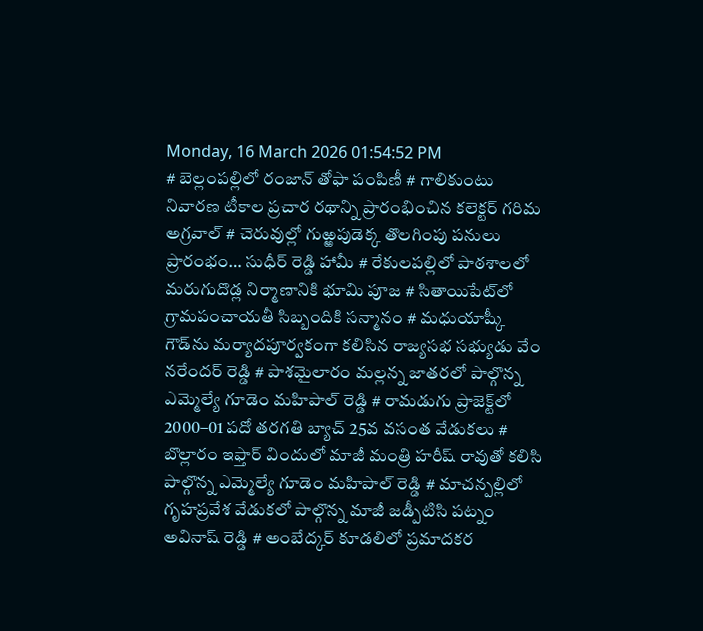Monday, 16 March 2026 01:54:52 PM
# బెల్లంపల్లిలో రంజాన్ తోఫా పంపిణీ # గాలికుంటు నివారణ టీకాల ప్రచార రథాన్ని ప్రారంభించిన కలెక్టర్ గరిమ అగ్రవాల్ # చెరువుల్లో గుఱ్ఱపుడెక్క తొలగింపు పనులు ప్రారంభం… సుధీర్ రెడ్డి హామీ # రేకులపల్లిలో పాఠశాలలో మరుగుదొడ్ల నిర్మాణానికి భూమి పూజ # సితాయిపేట్‌లో గ్రామపంచాయతీ సిబ్బందికి సన్మానం # మధుయాష్కీ గౌడ్‌ను మర్యాదపూర్వకంగా కలిసిన రాజ్యసభ సభ్యుడు వేం నరేందర్ రెడ్డి # పాశమైలారం మల్లన్న జాతరలో పాల్గొన్న ఎమ్మెల్యే గూడెం మహిపాల్ రెడ్డి # రామడుగు ప్రాజెక్ట్‌లో 2000–01 పదో తరగతి బ్యాచ్ 25వ వసంత వేడుకలు # బొల్లారం ఇఫ్తార్ విందులో మాజీ మంత్రి హరీష్ రావుతో కలిసి పాల్గొన్న ఎమ్మెల్యే గూడెం మహిపాల్ రెడ్డి # మాచన్పల్లిలో గృహప్రవేశ వేడుకలో పాల్గొన్న మాజీ జడ్పీటిసి పట్నం అవినాష్ రెడ్డి # అంబేద్కర్ కూడలిలో ప్రమాదకర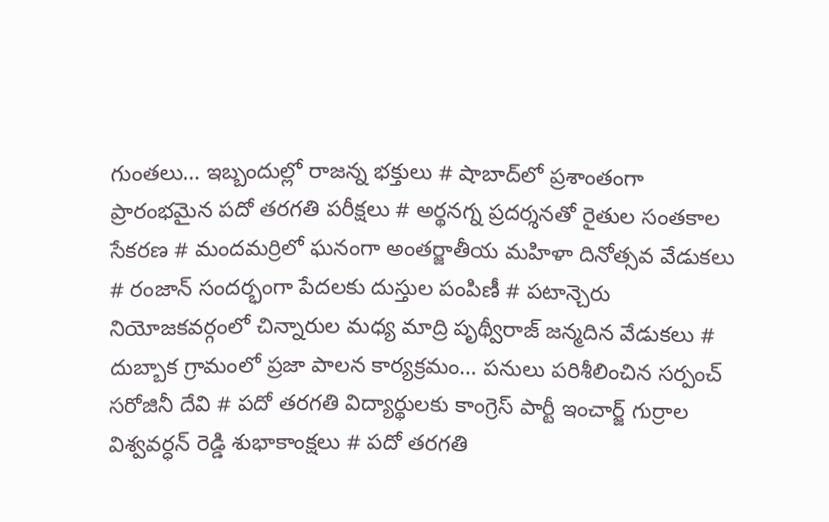గుంతలు… ఇబ్బందుల్లో రాజన్న భక్తులు # షాబాద్‌లో ప్రశాంతంగా ప్రారంభమైన పదో తరగతి పరీక్షలు # అర్థనగ్న ప్రదర్శనతో రైతుల సంతకాల సేకరణ # మందమర్రిలో ఘనంగా అంతర్జాతీయ మహిళా దినోత్సవ వేడుకలు # రంజాన్ సందర్భంగా పేదలకు దుస్తుల పంపిణీ # పటాన్చెరు నియోజకవర్గంలో చిన్నారుల మధ్య మాద్రి పృథ్వీరాజ్ జన్మదిన వేడుకలు # దుబ్బాక గ్రామంలో ప్రజా పాలన కార్యక్రమం… పనులు పరిశీలించిన సర్పంచ్ సరోజినీ దేవి # పదో తరగతి విద్యార్థులకు కాంగ్రెస్ పార్టీ ఇంచార్జ్ గుర్రాల విశ్వవర్ధన్ రెడ్డి శుభాకాంక్షలు # పదో తరగతి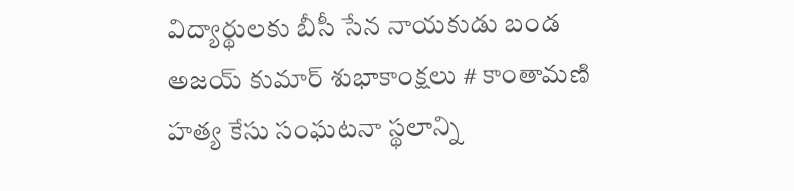విద్యార్థులకు బీసీ సేన నాయకుడు బండ అజయ్ కుమార్ శుభాకాంక్షలు # కాంతామణి హత్య కేసు సంఘటనా స్థలాన్ని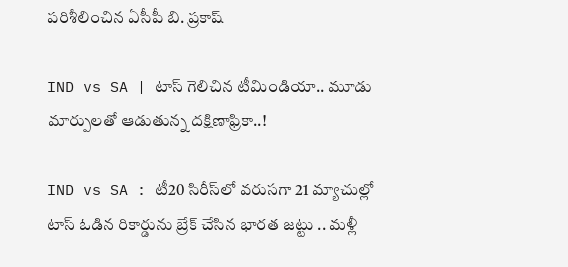పరిశీలించిన ఏసీపీ బి. ప్రకాష్

IND vs SA | టాస్ గెలిచిన టీమిండియా.. మూడు మార్పులతో ఆడుతున్న దక్షిణాఫ్రికా..!

IND vs SA : టీ20 సిరీస్‌లో వరుసగా 21 మ్యాచుల్లో టాస్ ఓడిన రికార్డును బ్రేక్ చేసిన భారత జట్టు .. మళ్లీ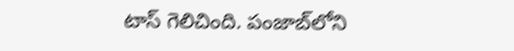టాస్ గెలిచింది. పంజాబ్‌లోని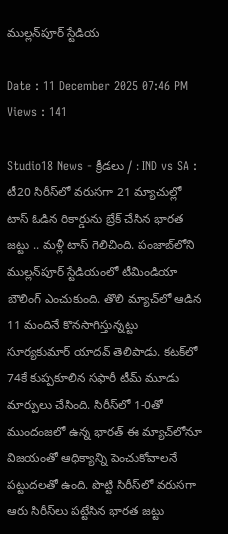ముల్లన్‌పూర్ స్టేడియ

Date : 11 December 2025 07:46 PM Views : 141

Studio18 News - క్రీడలు / : IND vs SA : టీ20 సిరీస్‌లో వరుసగా 21 మ్యాచుల్లో టాస్ ఓడిన రికార్డును బ్రేక్ చేసిన భారత జట్టు .. మళ్లీ టాస్ గెలిచింది. పంజాబ్‌లోని ముల్లన్‌పూర్ స్టేడియంలో టీమిండియా బౌలింగ్ ఎంచుకుంది. తొలి మ్యాచ్‌లో ఆడిన 11 మందినే కొనసాగిస్తున్నట్టు సూర్యకుమార్ యాదవ్ తెలిపాడు. కటక్‌లో 74కే కుప్పకూలిన సఫారీ టీమ్ మూడు మార్పులు చేసింది. సిరీస్‌లో 1-0తో ముందంజలో ఉన్న భారత్ ఈ మ్యాచ్‌లోనూ విజయంతో ఆధిక్యాన్ని పెంచుకోవాలనే పట్టుదలతో ఉంది. పొట్టి సిరీస్‌లో వరుసగా ఆరు సిరీస్‌లు పట్టేసిన భారత జట్టు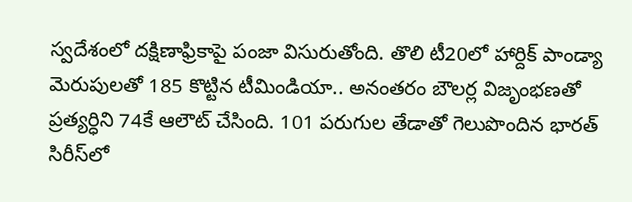స్వదేశంలో దక్షిణాఫ్రికాపై పంజా విసురుతోంది. తొలి టీ20లో హార్దిక్ పాండ్యా మెరుపులతో 185 కొట్టిన టీమిండియా.. అనంతరం బౌలర్ల విజృంభణతో ప్రత్యర్ధిని 74కే ఆలౌట్ చేసింది. 101 పరుగుల తేడాతో గెలుపొందిన భారత్ సిరీస్‌లో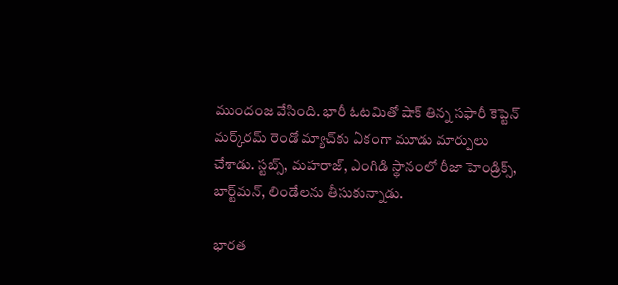ముందంజ వేసింది. భారీ ఓటమితో షాక్ తిన్న సఫారీ కెప్టెన్ మర్క్‌రమ్ రెండో మ్యాచ్‌కు ఏకంగా మూడు మార్పులు చేశాడు. స్టబ్స్, మహరాజ్, ఎంగిడి స్థానంలో రీజా హెండ్రిక్స్, బార్ట్‌మన్, లిండేలను తీసుకున్నాడు.

భారత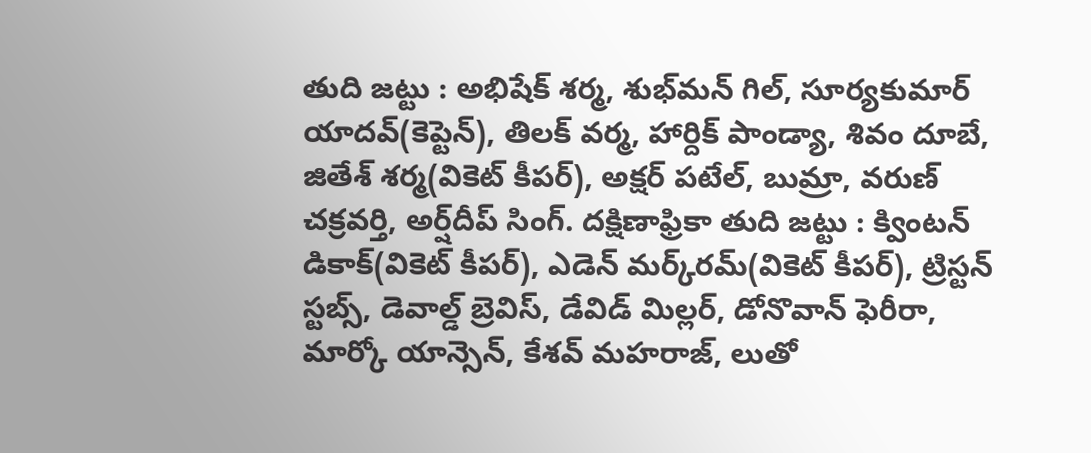తుది జట్టు : అభిషేక్ శర్మ, శుభ్‌మన్ గిల్, సూర్యకుమార్ యాదవ్(కెప్టెన్), తిలక్ వర్మ, హార్దిక్ పాండ్యా, శివం దూబే, జితేశ్ శర్మ(వికెట్ కీపర్), అక్షర్ పటేల్, బుమ్రా, వరుణ్ చక్రవర్తి, అర్ష్‌దీప్ సింగ్. దక్షిణాఫ్రికా తుది జట్టు : క్వింటన్ డికాక్(వికెట్ కీపర్), ఎడెన్ మర్క్‌రమ్(వికెట్ కీపర్), ట్రిస్టన్ స్టబ్స్, డెవాల్డ్ బ్రెవిస్, డేవిడ్ మిల్లర్, డోనొవాన్ ఫెరీరా, మార్కో యాన్సెన్, కేశవ్ మహరాజ్, లుతో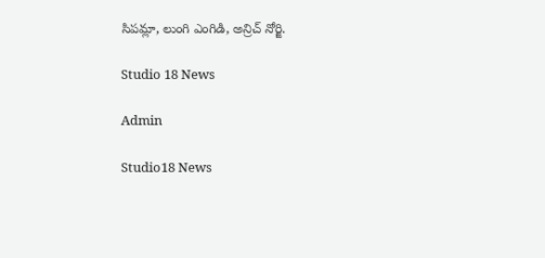సిపమ్లా, లుంగి ఎంగిడి, అన్రిచ్ నోర్జి.

Studio 18 News

Admin

Studio18 News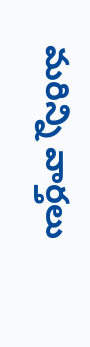మరిన్ని వార్తలు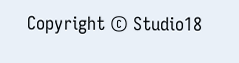Copyright © Studio18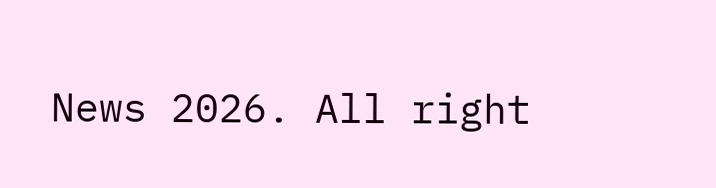News 2026. All right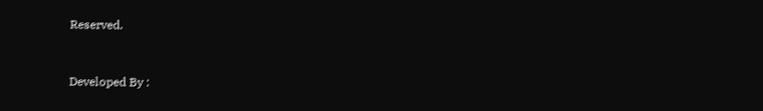Reserved.



Developed By :